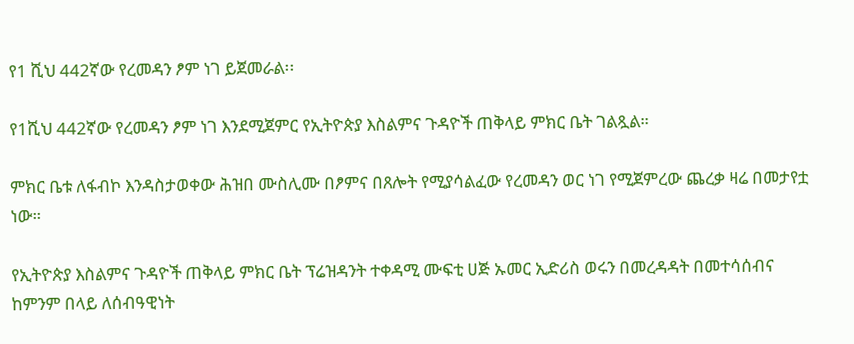የ1 ሺህ 442ኛው የረመዳን ፆም ነገ ይጀመራል፡፡

የ1ሺህ 442ኛው የረመዳን ፆም ነገ እንደሚጀምር የኢትዮጵያ እስልምና ጉዳዮች ጠቅላይ ምክር ቤት ገልጿል።

ምክር ቤቱ ለፋብኮ እንዳስታወቀው ሕዝበ ሙስሊሙ በፆምና በጸሎት የሚያሳልፈው የረመዳን ወር ነገ የሚጀምረው ጨረቃ ዛሬ በመታየቷ ነው።

የኢትዮጵያ እስልምና ጉዳዮች ጠቅላይ ምክር ቤት ፕሬዝዳንት ተቀዳሚ ሙፍቲ ሀጅ ኡመር ኢድሪስ ወሩን በመረዳዳት በመተሳሰብና ከምንም በላይ ለሰብዓዊነት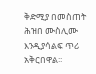ቅድሚያ በመስጠት ሕዝበ ሙስሊሙ እንዲያሳልፍ ጥሪ አቅርበዋል፡፡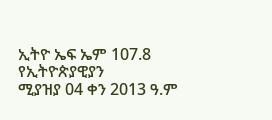ኢትዮ ኤፍ ኤም 107.8 የኢትዮጵያዊያን
ሚያዝያ 04 ቀን 2013 ዓ.ም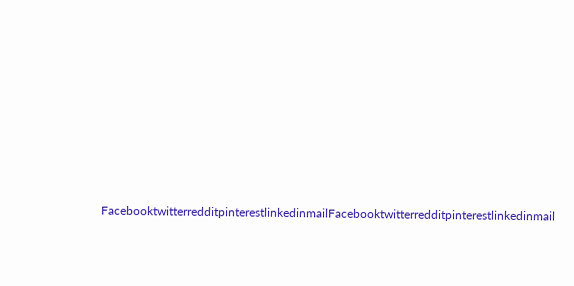FacebooktwitterredditpinterestlinkedinmailFacebooktwitterredditpinterestlinkedinmail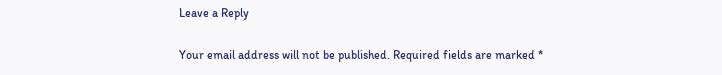Leave a Reply

Your email address will not be published. Required fields are marked *